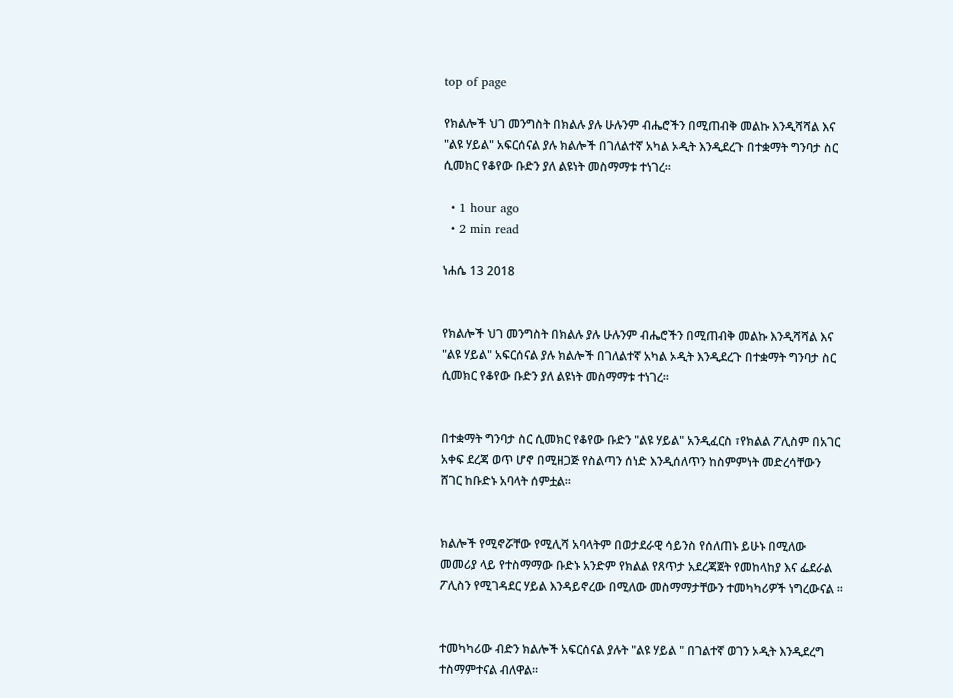top of page

የክልሎች ህገ መንግስት በክልሉ ያሉ ሁሉንም ብሔሮችን በሚጠብቅ መልኩ እንዲሻሻል እና "ልዩ ሃይል" አፍርሰናል ያሉ ክልሎች በገለልተኛ አካል ኦዲት እንዲደረጉ በተቋማት ግንባታ ስር ሲመክር የቆየው ቡድን ያለ ልዩነት መስማማቱ ተነገረ።

  • 1 hour ago
  • 2 min read

ነሐሴ 13 2018


የክልሎች ህገ መንግስት በክልሉ ያሉ ሁሉንም ብሔሮችን በሚጠብቅ መልኩ እንዲሻሻል እና "ልዩ ሃይል" አፍርሰናል ያሉ ክልሎች በገለልተኛ አካል ኦዲት እንዲደረጉ በተቋማት ግንባታ ስር ሲመክር የቆየው ቡድን ያለ ልዩነት መስማማቱ ተነገረ።


በተቋማት ግንባታ ስር ሲመክር የቆየው ቡድን "ልዩ ሃይል" አንዲፈርስ ፣የክልል ፖሊስም በአገር አቀፍ ደረጃ ወጥ ሆኖ በሚዘጋጅ የስልጣን ሰነድ እንዲሰለጥን ከስምምነት መድረሳቸውን ሸገር ከቡድኑ አባላት ሰምቷል።


ክልሎች የሚኖሯቸው የሚሊሻ አባላትም በወታደራዊ ሳይንስ የሰለጠኑ ይሁኑ በሚለው መመሪያ ላይ የተስማማው ቡድኑ አንድም የክልል የጸጥታ አደረጃጀት የመከላከያ እና ፌደራል ፖሊስን የሚገዳደር ሃይል እንዳይኖረው በሚለው መስማማታቸውን ተመካካሪዎች ነግረውናል ።


ተመካካሪው ብድን ክልሎች አፍርሰናል ያሉት "ልዩ ሃይል " በገልተኛ ወገን ኦዲት እንዲደረግ ተስማምተናል ብለዋል።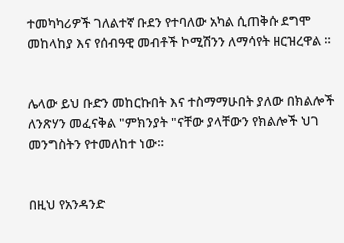ተመካካሪዎች ገለልተኛ ቡደን የተባለው አካል ሲጠቅሱ ደግሞ መከላከያ እና የሰብዓዊ መብቶች ኮሚሽንን ለማሳየት ዘርዝረዋል ።


ሌላው ይህ ቡድን መከርኩበት እና ተስማማሁበት ያለው በክልሎች ለንጽሃን መፈናቅል "ምክንያት "ናቸው ያላቸውን የክልሎች ህገ መንግስትን የተመለከተ ነው።


በዚህ የአንዳንድ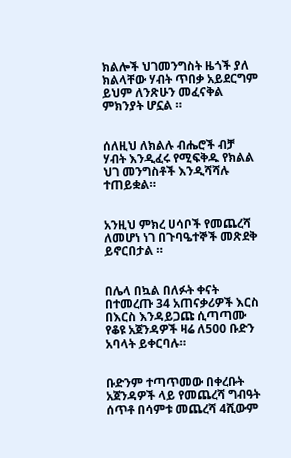ክልሎች ህገመንግስት ዜጎች ያለ ክልላቸው ሃብት ጥበቃ አይደርግም ይህም ለንጽሁን መፈናቅል ምክንያት ሆኗል ።


ሰለዚህ ለክልሉ ብሔሮች ብቻ ሃብት እንዲፈሩ የሚፍቅዱ የክልል ህገ መንግስቶች እንዲሻሻሉ ተጠይቋል።


አንዚህ ምክረ ሀሳቦች የመጨረሻ ለመሆነ ነገ በጉባዔተኞች መጽደቅ ይኖርበታል ።


በሌላ በኳል በለፉት ቀናት በተመረጡ 34 አጠናቃሪዎች እርስ በእርስ እንዳይጋጩ ሲጣጣሙ የቆዩ አጀንዳዎች ዛሬ ለ500 ቡድን አባላት ይቀርባሉ።


ቡድንም ተጣጥመው በቀረቡት አጀንዳዎች ላይ የመጨረሻ ግብዓት ሰጥቶ በሳምቱ መጨረሻ 4ሺውም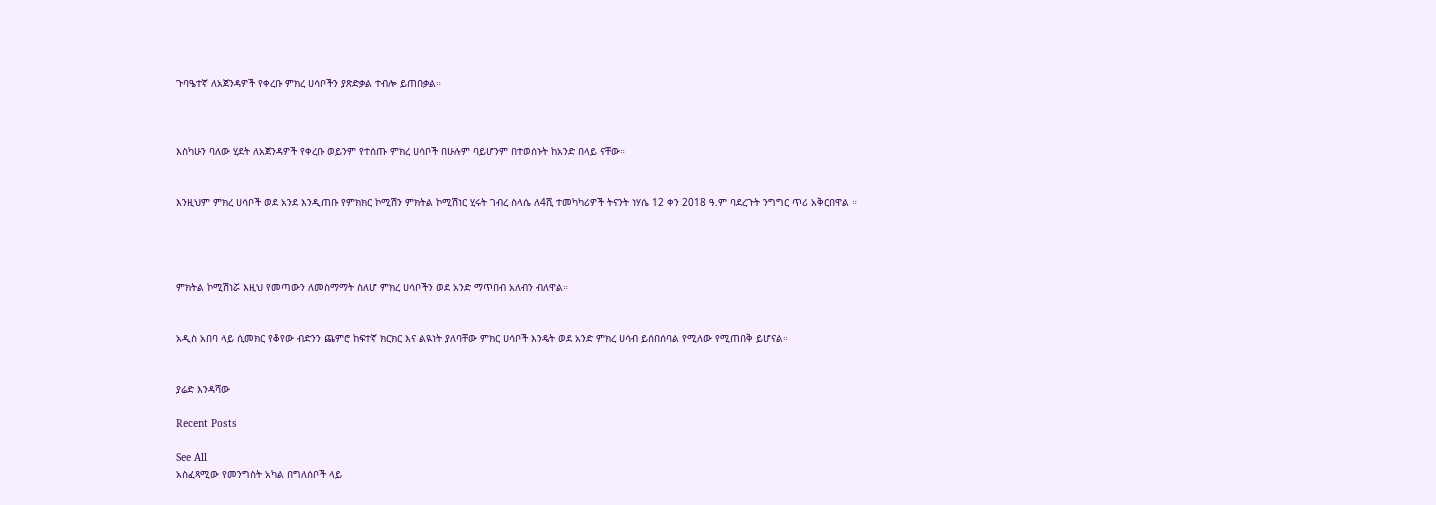ጉባዔተኛ ለአጀንዳዎች የቀረቡ ምክረ ሀሳቦችን ያጽድቃል ተብሎ ይጠበቃል።



እስካሁን ባለው ሂደት ለአጀንዳዎች የቀረቡ ወይንም የተሰጡ ምክረ ሀሳቦች በሁሉም ባይሆንም በተወሰኑት ከአንድ በላይ ናቸው።


እንዚህም ምክረ ሀሳቦች ወደ አንደ እንዲጠቡ የምክክር ኮሚሽን ምክትል ኮሚሽነር ሂሩት ገብረ ስላሴ ለ4ሺ ተመካካሪዎች ትናንት ነሃሴ 12 ቀን 2018 ዓ.ም ባደረጉት ንግግር ጥሪ አቅርበዋል ።




ምክትል ኮሚሽነሯ እዚህ የመጣውን ለመስማማት ስለሆ ምክረ ሀሳቦችን ወደ አንድ ማጥበብ አለብን ብለዋል።


አዲስ አበባ ላይ ሲመክር የቆየው ብድንን ጨምሮ ከፍተኛ ክርክር እና ልዪነት ያለባቸው ምክር ሀሳቦች እንዴት ወደ አንድ ምክረ ሀሳብ ይሰበሰባል የሚለው የሚጠበቅ ይሆናል።


ያሬድ እንዳሻው

Recent Posts

See All
አስፈጻሚው የመንግስት አካል በግለሰቦች ላይ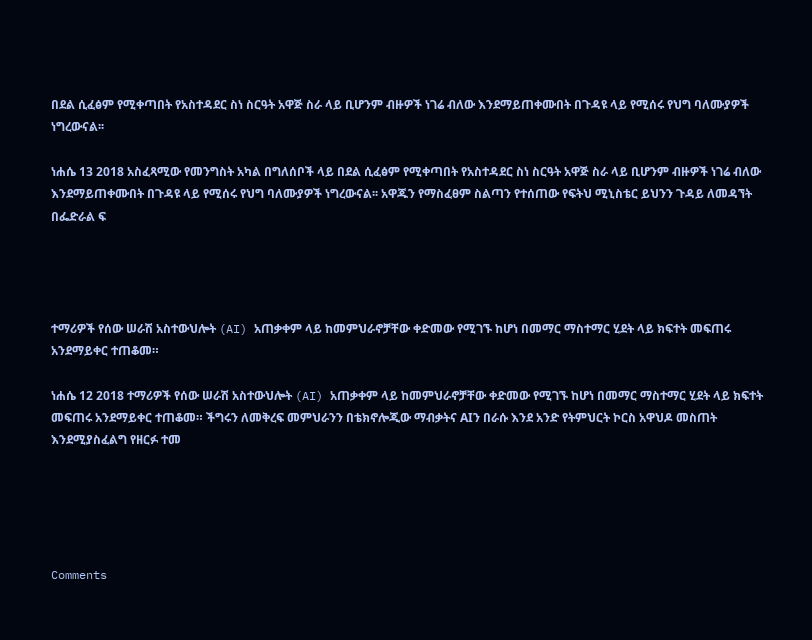በደል ሲፈፅም የሚቀጣበት የአስተዳደር ስነ ስርዓት አዋጅ ስራ ላይ ቢሆንም ብዙዎች ነገሬ ብለው እንደማይጠቀሙበት በጉዳዩ ላይ የሚሰሩ የህግ ባለሙያዎች ነግረውናል፡፡

ነሐሴ 13 2018 አስፈጻሚው የመንግስት አካል በግለሰቦች ላይ በደል ሲፈፅም የሚቀጣበት የአስተዳደር ስነ ስርዓት አዋጅ ስራ ላይ ቢሆንም ብዙዎች ነገሬ ብለው እንደማይጠቀሙበት በጉዳዩ ላይ የሚሰሩ የህግ ባለሙያዎች ነግረውናል፡፡ አዋጁን የማስፈፀም ስልጣን የተሰጠው የፍትህ ሚኒስቴር ይህንን ጉዳይ ለመዳኘት በፌድራል ፍ




ተማሪዎች የሰው ሠራሽ አስተውህሎት (AI) አጠቃቀም ላይ ከመምህራኖቻቸው ቀድመው የሚገኙ ከሆነ በመማር ማስተማር ሂደት ላይ ክፍተት መፍጠሩ አንደማይቀር ተጠቆመ።

ነሐሴ 12 2018 ተማሪዎች የሰው ሠራሽ አስተውህሎት (AI) አጠቃቀም ላይ ከመምህራኖቻቸው ቀድመው የሚገኙ ከሆነ በመማር ማስተማር ሂደት ላይ ክፍተት መፍጠሩ አንደማይቀር ተጠቆመ። ችግሩን ለመቅረፍ መምህራንን በቴክኖሎጂው ማብቃትና AIን በራሱ እንደ አንድ የትምህርት ኮርስ አዋህዶ መስጠት እንደሚያስፈልግ የዘርፉ ተመ





Comments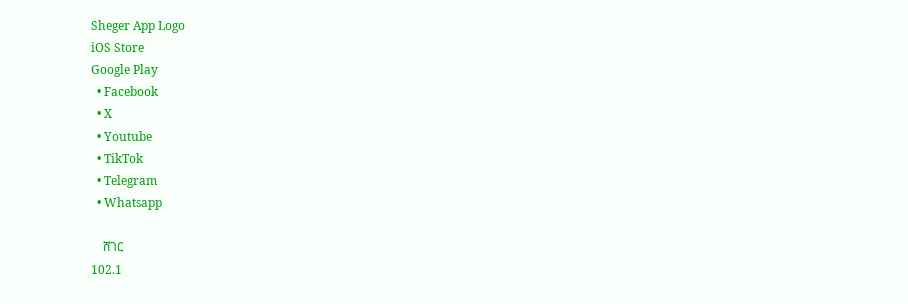Sheger App Logo
iOS Store
Google Play
  • Facebook
  • X
  • Youtube
  • TikTok
  • Telegram
  • Whatsapp

    ሸገር
102.1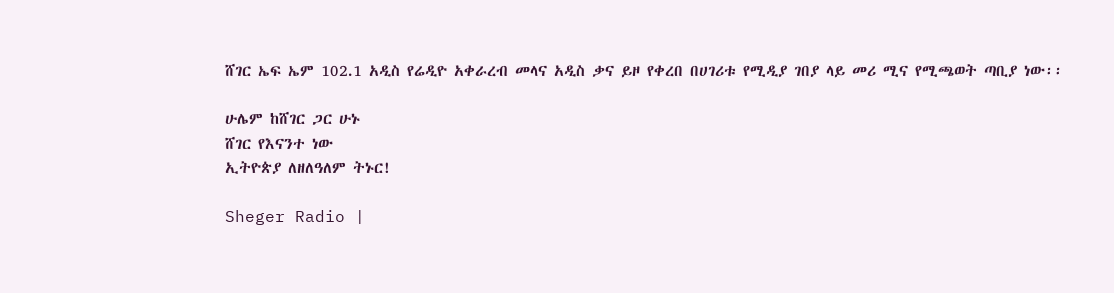ሸገር ኤፍ ኤም 102.1 አዲስ የሬዲዮ አቀራረብ መላና አዲስ ቃና ይዞ የቀረበ በሀገሪቱ የሚዲያ ገበያ ላይ መሪ ሚና የሚጫወት ጣቢያ ነው፡፡

ሁሌም ከሸገር ጋር ሁኑ
ሸገር የእናንተ ነው
ኢትዮጵያ ለዘለዓለም ትኑር!

Sheger Radio |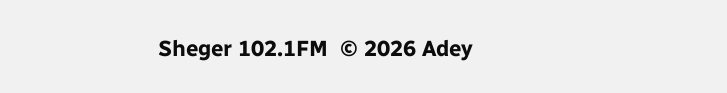Sheger 102.1FM  © 2026 Adey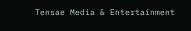Tensae Media & Entertainment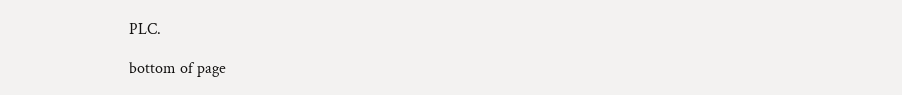PLC.

bottom of page